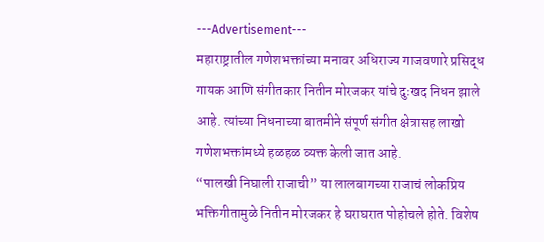---Advertisement---
महाराष्ट्रातील गणेशभक्तांच्या मनावर अधिराज्य गाजवणारे प्रसिद्ध गायक आणि संगीतकार नितीन मोरजकर यांचे दुःखद निधन झाले आहे. त्यांच्या निधनाच्या बातमीने संपूर्ण संगीत क्षेत्रासह लाखो गणेशभक्तांमध्ये हळहळ व्यक्त केली जात आहे.
“पालखी निघाली राजाची” या लालबागच्या राजाचं लोकप्रिय भक्तिगीतामुळे नितीन मोरजकर हे घराघरात पोहोचले होते. विशेष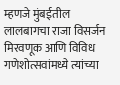म्हणजे मुंबईतील लालबागचा राजा विसर्जन मिरवणूक आणि विविध गणेशोत्सवांमध्ये त्यांच्या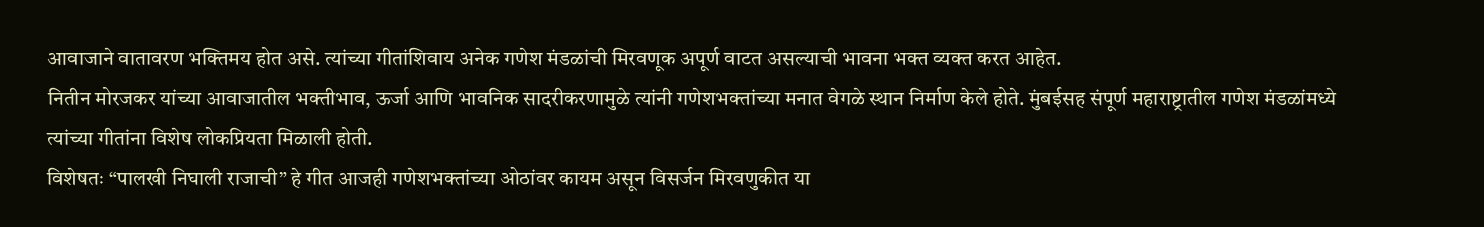आवाजाने वातावरण भक्तिमय होत असे. त्यांच्या गीतांशिवाय अनेक गणेश मंडळांची मिरवणूक अपूर्ण वाटत असल्याची भावना भक्त व्यक्त करत आहेत.
नितीन मोरजकर यांच्या आवाजातील भक्तीभाव, ऊर्जा आणि भावनिक सादरीकरणामुळे त्यांनी गणेशभक्तांच्या मनात वेगळे स्थान निर्माण केले होते. मुंबईसह संपूर्ण महाराष्ट्रातील गणेश मंडळांमध्ये त्यांच्या गीतांना विशेष लोकप्रियता मिळाली होती.
विशेषतः “पालखी निघाली राजाची” हे गीत आजही गणेशभक्तांच्या ओठांवर कायम असून विसर्जन मिरवणुकीत या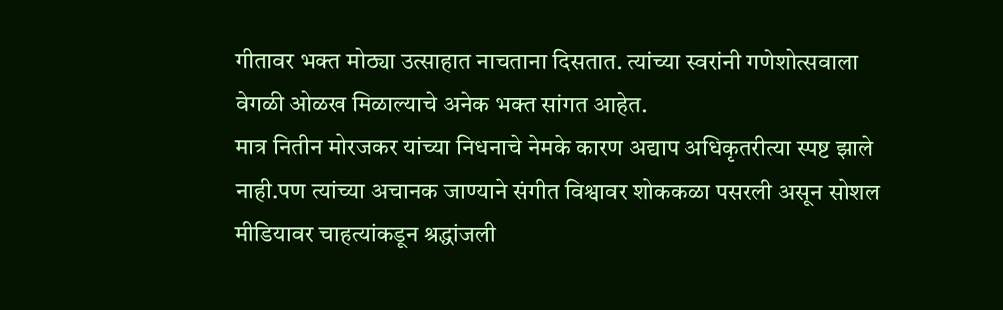गीतावर भक्त मोठ्या उत्साहात नाचताना दिसतात. त्यांच्या स्वरांनी गणेशोत्सवाला वेगळी ओळख मिळाल्याचे अनेक भक्त सांगत आहेत.
मात्र नितीन मोरजकर यांच्या निधनाचे नेमके कारण अद्याप अधिकृतरीत्या स्पष्ट झाले नाही.पण त्यांच्या अचानक जाण्याने संगीत विश्वावर शोककळा पसरली असून सोशल मीडियावर चाहत्यांकडून श्रद्धांजली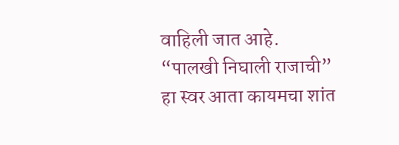वाहिली जात आहे.
“पालखी निघाली राजाची” हा स्वर आता कायमचा शांत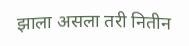झाला असला तरी नितीन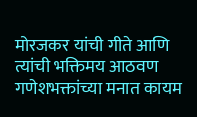मोरजकर यांची गीते आणि त्यांची भक्तिमय आठवण गणेशभक्तांच्या मनात कायम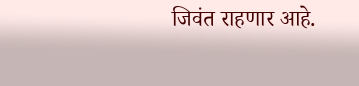जिवंत राहणार आहे.